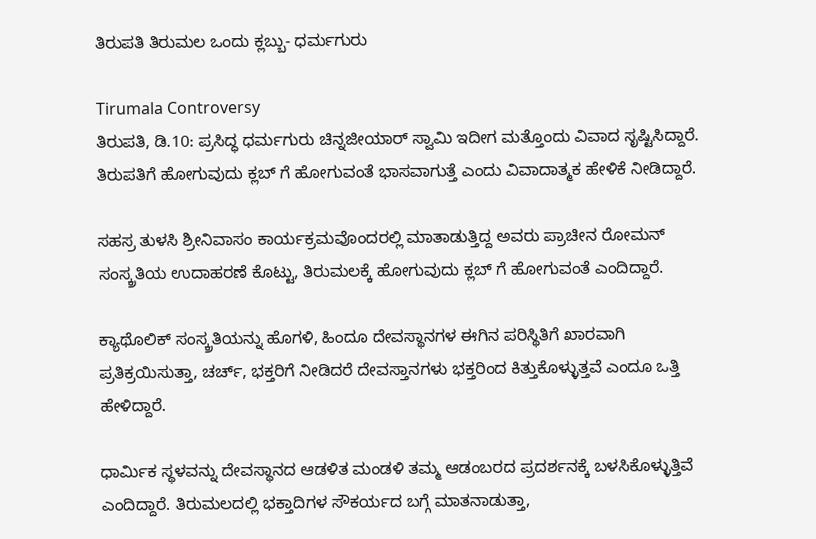ತಿರುಪತಿ ತಿರುಮಲ ಒಂದು ಕ್ಲಬ್ಬು- ಧರ್ಮಗುರು

Tirumala Controversy
ತಿರುಪತಿ, ಡಿ.10: ಪ್ರಸಿದ್ಧ ಧರ್ಮಗುರು ಚಿನ್ನಜೀಯಾರ್ ಸ್ವಾಮಿ ಇದೀಗ ಮತ್ತೊಂದು ವಿವಾದ ಸೃಷ್ಟಿಸಿದ್ದಾರೆ. ತಿರುಪತಿಗೆ ಹೋಗುವುದು ಕ್ಲಬ್ ಗೆ ಹೋಗುವಂತೆ ಭಾಸವಾಗುತ್ತೆ ಎಂದು ವಿವಾದಾತ್ಮಕ ಹೇಳಿಕೆ ನೀಡಿದ್ದಾರೆ.

ಸಹಸ್ರ ತುಳಸಿ ಶ್ರೀನಿವಾಸಂ ಕಾರ್ಯಕ್ರಮವೊಂದರಲ್ಲಿ ಮಾತಾಡುತ್ತಿದ್ದ ಅವರು ಪ್ರಾಚೀನ ರೋಮನ್ ಸಂಸ್ಕ್ರತಿಯ ಉದಾಹರಣೆ ಕೊಟ್ಟು, ತಿರುಮಲಕ್ಕೆ ಹೋಗುವುದು ಕ್ಲಬ್ ಗೆ ಹೋಗುವಂತೆ ಎಂದಿದ್ದಾರೆ.

ಕ್ಯಾಥೊಲಿಕ್ ಸಂಸ್ಕ್ರತಿಯನ್ನು ಹೊಗಳಿ, ಹಿಂದೂ ದೇವಸ್ಥಾನಗಳ ಈಗಿನ ಪರಿಸ್ಥಿತಿಗೆ ಖಾರವಾಗಿ ಪ್ರತಿಕ್ರಯಿಸುತ್ತಾ, ಚರ್ಚ್, ಭಕ್ತರಿಗೆ ನೀಡಿದರೆ ದೇವಸ್ತಾನಗಳು ಭಕ್ತರಿಂದ ಕಿತ್ತುಕೊಳ್ಳುತ್ತವೆ ಎಂದೂ ಒತ್ತಿ ಹೇಳಿದ್ದಾರೆ.

ಧಾರ್ಮಿಕ ಸ್ಥಳವನ್ನು ದೇವಸ್ಥಾನದ ಆಡಳಿತ ಮಂಡಳಿ ತಮ್ಮ ಆಡಂಬರದ ಪ್ರದರ್ಶನಕ್ಕೆ ಬಳಸಿಕೊಳ್ಳುತ್ತಿವೆ ಎಂದಿದ್ದಾರೆ. ತಿರುಮಲದಲ್ಲಿ ಭಕ್ತಾದಿಗಳ ಸೌಕರ್ಯದ ಬಗ್ಗೆ ಮಾತನಾಡುತ್ತಾ,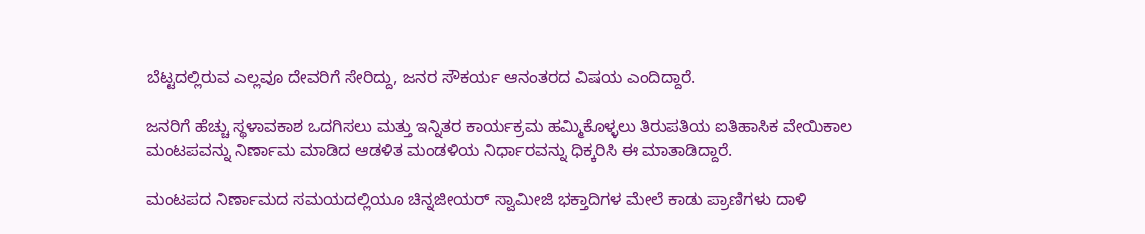ಬೆಟ್ಟದಲ್ಲಿರುವ ಎಲ್ಲವೂ ದೇವರಿಗೆ ಸೇರಿದ್ದು, ಜನರ ಸೌಕರ್ಯ ಆನಂತರದ ವಿಷಯ ಎಂದಿದ್ದಾರೆ.

ಜನರಿಗೆ ಹೆಚ್ಚು ಸ್ಥಳಾವಕಾಶ ಒದಗಿಸಲು ಮತ್ತು ಇನ್ನಿತರ ಕಾರ್ಯಕ್ರಮ ಹಮ್ಮಿಕೊಳ್ಳಲು ತಿರುಪತಿಯ ಐತಿಹಾಸಿಕ ವೇಯಿಕಾಲ ಮಂಟಪವನ್ನು ನಿರ್ಣಾಮ ಮಾಡಿದ ಆಡಳಿತ ಮಂಡಳಿಯ ನಿರ್ಧಾರವನ್ನು ಧಿಕ್ಕರಿಸಿ ಈ ಮಾತಾಡಿದ್ದಾರೆ.

ಮಂಟಪದ ನಿರ್ಣಾಮದ ಸಮಯದಲ್ಲಿಯೂ ಚಿನ್ನಜೀಯರ್ ಸ್ವಾಮೀಜಿ ಭಕ್ತಾದಿಗಳ ಮೇಲೆ ಕಾಡು ಪ್ರಾಣಿಗಳು ದಾಳಿ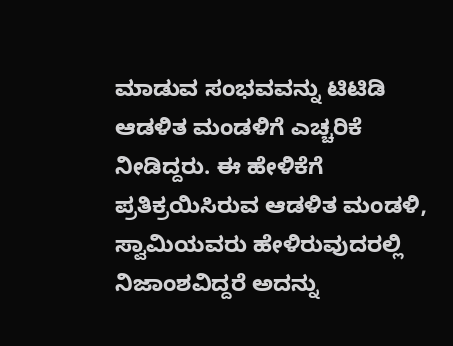ಮಾಡುವ ಸಂಭವವನ್ನು ಟಿಟಿಡಿ ಆಡಳಿತ ಮಂಡಳಿಗೆ ಎಚ್ಚರಿಕೆ ನೀಡಿದ್ದರು. ಈ ಹೇಳಿಕೆಗೆ ಪ್ರತಿಕ್ರಯಿಸಿರುವ ಆಡಳಿತ ಮಂಡಳಿ, ಸ್ವಾಮಿಯವರು ಹೇಳಿರುವುದರಲ್ಲಿ ನಿಜಾಂಶವಿದ್ದರೆ ಅದನ್ನು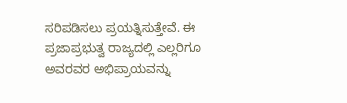ಸರಿಪಡಿಸಲು ಪ್ರಯತ್ನಿಸುತ್ತೇವೆ. ಈ ಪ್ರಜಾಪ್ರಭುತ್ವ ರಾಜ್ಯದಲ್ಲಿ ಎಲ್ಲರಿಗೂ ಅವರವರ ಅಭಿಪ್ರಾಯವನ್ನು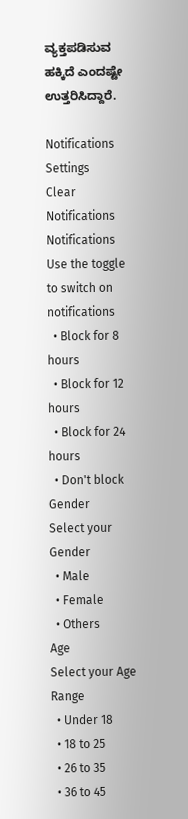ವ್ಯಕ್ತಪಡಿಸುವ ಹಕ್ಕಿದೆ ಎಂದಷ್ಟೇ ಉತ್ತರಿಸಿದ್ದಾರೆ.

Notifications
Settings
Clear Notifications
Notifications
Use the toggle to switch on notifications
  • Block for 8 hours
  • Block for 12 hours
  • Block for 24 hours
  • Don't block
Gender
Select your Gender
  • Male
  • Female
  • Others
Age
Select your Age Range
  • Under 18
  • 18 to 25
  • 26 to 35
  • 36 to 45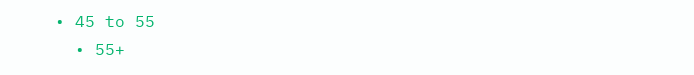• 45 to 55
  • 55+